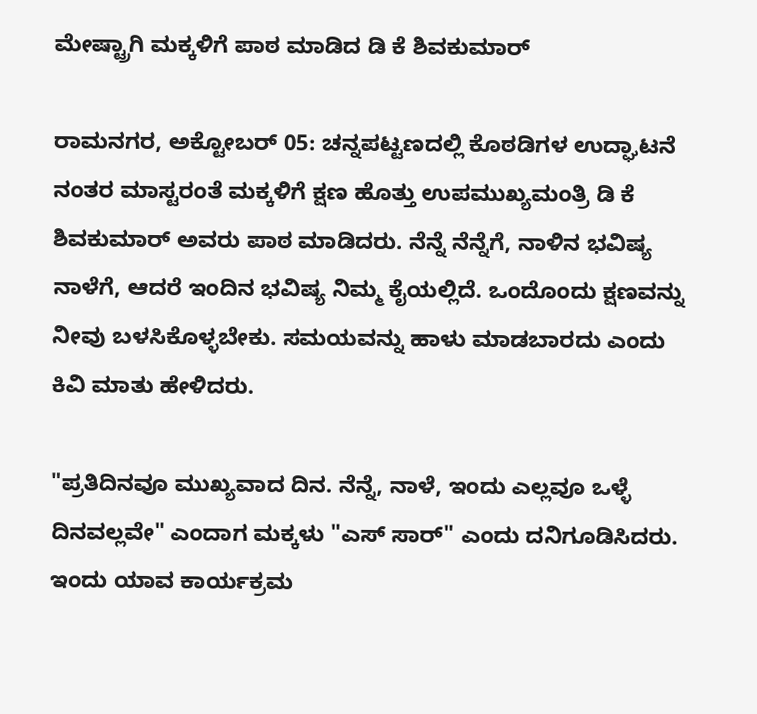ಮೇಷ್ಟ್ರಾಗಿ ಮಕ್ಕಳಿಗೆ ಪಾಠ ಮಾಡಿದ ಡಿ ಕೆ ಶಿವಕುಮಾರ್

ರಾಮನಗರ, ಅಕ್ಟೋಬರ್‌ 05: ಚನ್ನಪಟ್ಟಣದಲ್ಲಿ ಕೊಠಡಿಗಳ ಉದ್ಘಾಟನೆ ನಂತರ ಮಾಸ್ಟರಂತೆ ಮಕ್ಕಳಿಗೆ ಕ್ಷಣ ಹೊತ್ತು ಉಪಮುಖ್ಯಮಂತ್ರಿ ಡಿ ಕೆ ಶಿವಕುಮಾರ್‌ ಅವರು ಪಾಠ ಮಾಡಿದರು. ನೆನ್ನೆ ನೆನ್ನೆಗೆ, ನಾಳಿನ ಭವಿಷ್ಯ ನಾಳೆಗೆ, ಆದರೆ ಇಂದಿನ ಭವಿಷ್ಯ ನಿಮ್ಮ ಕೈಯಲ್ಲಿದೆ. ಒಂದೊಂದು ಕ್ಷಣವನ್ನು ನೀವು ಬಳಸಿಕೊಳ್ಳಬೇಕು. ಸಮಯವನ್ನು ಹಾಳು ಮಾಡಬಾರದು ಎಂದು ಕಿವಿ ಮಾತು ಹೇಳಿದರು.

"ಪ್ರತಿದಿನವೂ ಮುಖ್ಯವಾದ ದಿನ. ನೆನ್ನೆ, ನಾಳೆ, ಇಂದು ಎಲ್ಲವೂ ಒಳ್ಳೆ ದಿನವಲ್ಲವೇ" ಎಂದಾಗ ಮಕ್ಕಳು "ಎಸ್ ಸಾರ್" ಎಂದು ದನಿಗೂಡಿಸಿದರು. ಇಂದು ಯಾವ ಕಾರ್ಯಕ್ರಮ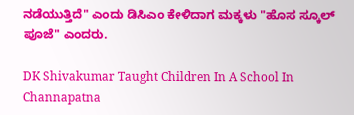ನಡೆಯುತ್ತಿದೆ" ಎಂದು ಡಿಸಿಎಂ ಕೇಳಿದಾಗ ಮಕ್ಕಳು "ಹೊಸ ಸ್ಕೂಲ್ ಪೂಜೆ" ಎಂದರು.

DK Shivakumar Taught Children In A School In Channapatna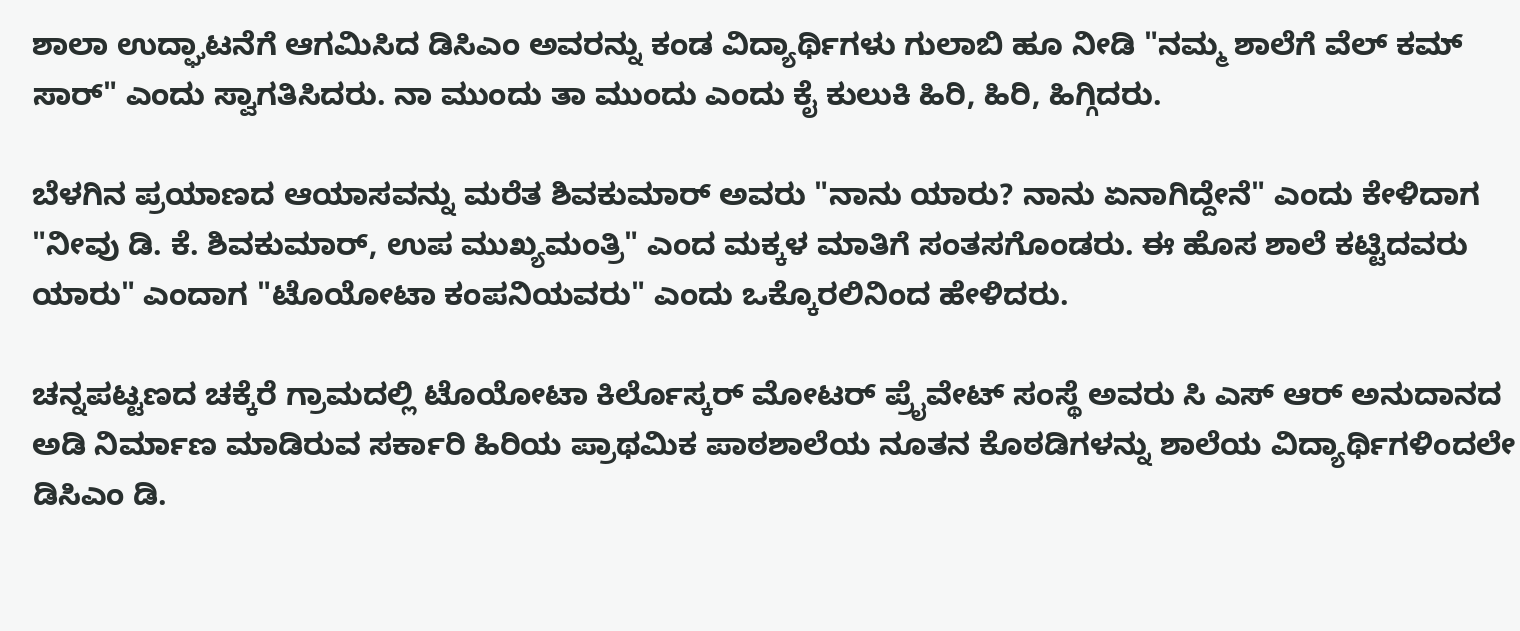ಶಾಲಾ ಉದ್ಘಾಟನೆಗೆ ಆಗಮಿಸಿದ ಡಿಸಿಎಂ ಅವರನ್ನು ಕಂಡ ವಿದ್ಯಾರ್ಥಿಗಳು ಗುಲಾಬಿ ಹೂ ನೀಡಿ "ನಮ್ಮ ಶಾಲೆಗೆ ವೆಲ್ ಕಮ್ ಸಾರ್" ಎಂದು ಸ್ವಾಗತಿಸಿದರು. ನಾ ಮುಂದು ತಾ ಮುಂದು ಎಂದು ಕೈ ಕುಲುಕಿ ಹಿರಿ, ಹಿರಿ, ಹಿಗ್ಗಿದರು.

ಬೆಳಗಿನ ಪ್ರಯಾಣದ ಆಯಾಸವನ್ನು ಮರೆತ ಶಿವಕುಮಾರ್ ಅವರು "ನಾನು ಯಾರು? ನಾನು ಏನಾಗಿದ್ದೇನೆ" ಎಂದು ಕೇಳಿದಾಗ "ನೀವು ಡಿ. ಕೆ. ಶಿವಕುಮಾರ್, ಉಪ ಮುಖ್ಯಮಂತ್ರಿ" ಎಂದ ಮಕ್ಕಳ ಮಾತಿಗೆ ಸಂತಸಗೊಂಡರು. ಈ ಹೊಸ ಶಾಲೆ ಕಟ್ಟಿದವರು ಯಾರು" ಎಂದಾಗ "ಟೊಯೋಟಾ ಕಂಪನಿಯವರು" ಎಂದು ಒಕ್ಕೊರಲಿನಿಂದ ಹೇಳಿದರು.

ಚನ್ನಪಟ್ಟಣದ ಚಕ್ಕೆರೆ ಗ್ರಾಮದಲ್ಲಿ ಟೊಯೋಟಾ ಕಿರ್ಲೊಸ್ಕರ್ ಮೋಟರ್ ಪ್ರೈವೇಟ್ ಸಂಸ್ಥೆ ಅವರು ಸಿ ಎಸ್ ಆರ್ ಅನುದಾನದ ಅಡಿ ನಿರ್ಮಾಣ ಮಾಡಿರುವ ಸರ್ಕಾರಿ ಹಿರಿಯ ಪ್ರಾಥಮಿಕ ಪಾಠಶಾಲೆಯ ನೂತನ ಕೊಠಡಿಗಳನ್ನು ಶಾಲೆಯ ವಿದ್ಯಾರ್ಥಿಗಳಿಂದಲೇ ಡಿಸಿಎಂ ಡಿ.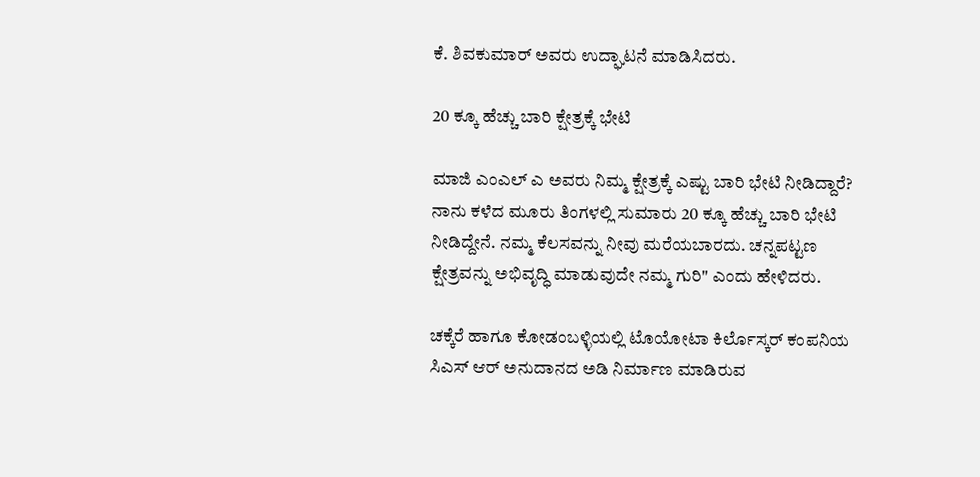ಕೆ. ಶಿವಕುಮಾರ್ ಅವರು ಉದ್ಘಾಟನೆ ಮಾಡಿಸಿದರು.

20 ಕ್ಕೂ ಹೆಚ್ಚು ಬಾರಿ ಕ್ಷೇತ್ರಕ್ಕೆ ಭೇಟಿ

ಮಾಜಿ ಎಂಎಲ್ ಎ ಅವರು ನಿಮ್ಮ ಕ್ಷೇತ್ರಕ್ಕೆ ಎಷ್ಟು ಬಾರಿ ಭೇಟಿ ನೀಡಿದ್ದಾರೆ? ನಾನು ಕಳೆದ ಮೂರು ತಿಂಗಳಲ್ಲಿ ಸುಮಾರು 20 ಕ್ಕೂ ಹೆಚ್ಚು ಬಾರಿ ಭೇಟಿ ನೀಡಿದ್ದೇನೆ. ನಮ್ಮ ಕೆಲಸವನ್ನು ನೀವು ಮರೆಯಬಾರದು. ಚನ್ನಪಟ್ಟಣ ಕ್ಷೇತ್ರವನ್ನು ಅಭಿವೃದ್ಧಿ ಮಾಡುವುದೇ ನಮ್ಮ ಗುರಿ" ಎಂದು ಹೇಳಿದರು.

ಚಕ್ಕೆರೆ ಹಾಗೂ ಕೋಡಂಬಳ್ಳಿಯಲ್ಲಿ ಟೊಯೋಟಾ ಕಿರ್ಲೊಸ್ಕರ್ ಕಂಪನಿಯ ಸಿಎಸ್ ಆರ್ ಅನುದಾನದ ಅಡಿ ನಿರ್ಮಾಣ ಮಾಡಿರುವ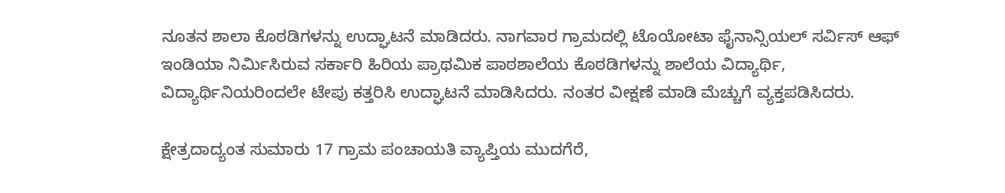ನೂತನ ಶಾಲಾ ಕೊಠಡಿಗಳನ್ನು ಉದ್ಘಾಟನೆ ಮಾಡಿದರು. ನಾಗವಾರ ಗ್ರಾಮದಲ್ಲಿ ಟೊಯೋಟಾ ಫೈನಾನ್ಸಿಯಲ್ ಸರ್ವಿಸ್ ಆಫ್ ಇಂಡಿಯಾ ನಿರ್ಮಿಸಿರುವ ಸರ್ಕಾರಿ ಹಿರಿಯ ಪ್ರಾಥಮಿಕ ಪಾಠಶಾಲೆಯ ಕೊಠಡಿಗಳನ್ನು ಶಾಲೆಯ ವಿದ್ಯಾರ್ಥಿ, ವಿದ್ಯಾರ್ಥಿನಿಯರಿಂದಲೇ ಟೇಪು ಕತ್ತರಿಸಿ ಉದ್ಘಾಟನೆ ಮಾಡಿಸಿದರು. ನಂತರ ವೀಕ್ಷಣೆ ಮಾಡಿ ಮೆಚ್ಚುಗೆ ವ್ಯಕ್ತಪಡಿಸಿದರು.

ಕ್ಷೇತ್ರದಾದ್ಯಂತ ಸುಮಾರು 17 ಗ್ರಾಮ ಪಂಚಾಯತಿ ವ್ಯಾಪ್ತಿಯ ಮುದಗೆರೆ,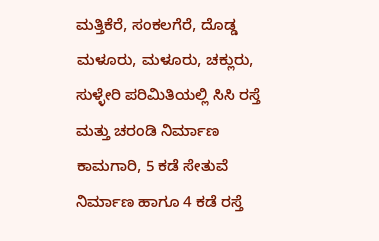ಮತ್ತಿಕೆರೆ, ಸಂಕಲಗೆರೆ, ದೊಡ್ಡ ಮಳೂರು, ಮಳೂರು, ಚಕ್ಲುರು, ಸುಳ್ಳೇರಿ ಪರಿಮಿತಿಯಲ್ಲಿ ಸಿಸಿ ರಸ್ತೆ ಮತ್ತು ಚರಂಡಿ ನಿರ್ಮಾಣ ಕಾಮಗಾರಿ, 5 ಕಡೆ ಸೇತುವೆ ನಿರ್ಮಾಣ ಹಾಗೂ 4 ಕಡೆ ರಸ್ತೆ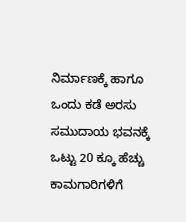ನಿರ್ಮಾಣಕ್ಕೆ ಹಾಗೂ ಒಂದು ಕಡೆ ಅರಸು ಸಮುದಾಯ ಭವನಕ್ಕೆ ಒಟ್ಟು 20 ಕ್ಕೂ ಹೆಚ್ಚು ಕಾಮಗಾರಿಗಳಿಗೆ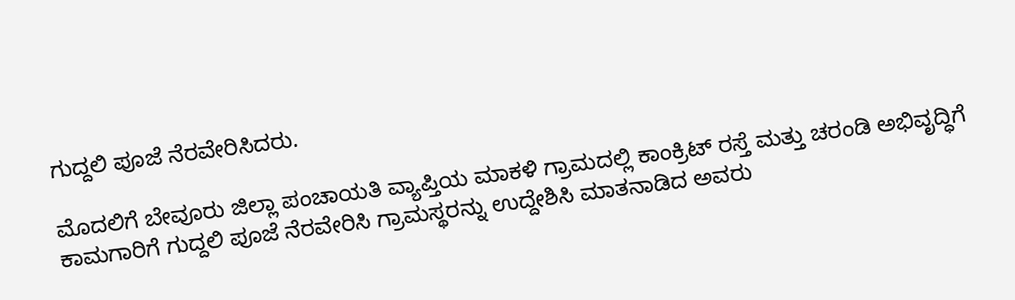ಗುದ್ದಲಿ ಪೂಜೆ ನೆರವೇರಿಸಿದರು.

ಮೊದಲಿಗೆ ಬೇವೂರು ಜಿಲ್ಲಾ ಪಂಚಾಯತಿ ವ್ಯಾಪ್ತಿಯ ಮಾಕಳಿ ಗ್ರಾಮದಲ್ಲಿ ಕಾಂಕ್ರಿಟ್ ರಸ್ತೆ ಮತ್ತು ಚರಂಡಿ ಅಭಿವೃದ್ಧಿಗೆ ಕಾಮಗಾರಿಗೆ ಗುದ್ದಲಿ ಪೂಜೆ ನೆರವೇರಿಸಿ ಗ್ರಾಮಸ್ಥರನ್ನು ಉದ್ದೇಶಿಸಿ ಮಾತನಾಡಿದ ಅವರು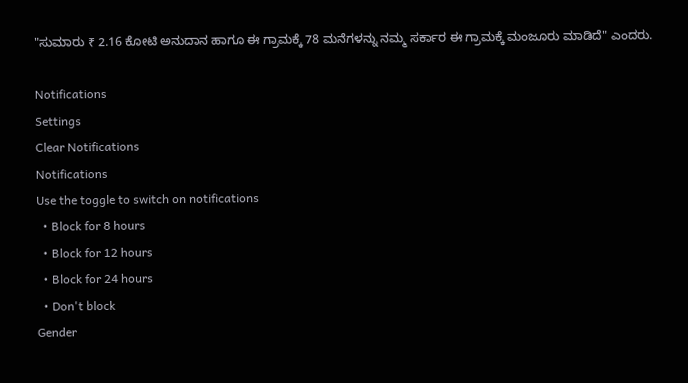"ಸುಮಾರು ₹ 2.16 ಕೋಟಿ ಅನುದಾನ ಹಾಗೂ ಈ ಗ್ರಾಮಕ್ಕೆ 78 ಮನೆಗಳನ್ನು ನಮ್ಮ ಸರ್ಕಾರ ಈ ಗ್ರಾಮಕ್ಕೆ ಮಂಜೂರು ಮಾಡಿದೆ" ಎಂದರು.

Notifications
Settings
Clear Notifications
Notifications
Use the toggle to switch on notifications
  • Block for 8 hours
  • Block for 12 hours
  • Block for 24 hours
  • Don't block
Gender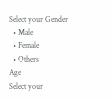Select your Gender
  • Male
  • Female
  • Others
Age
Select your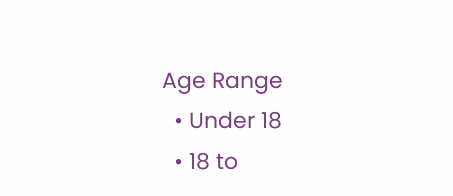Age Range
  • Under 18
  • 18 to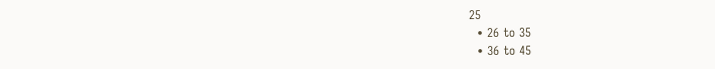25
  • 26 to 35
  • 36 to 45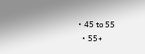• 45 to 55
  • 55+